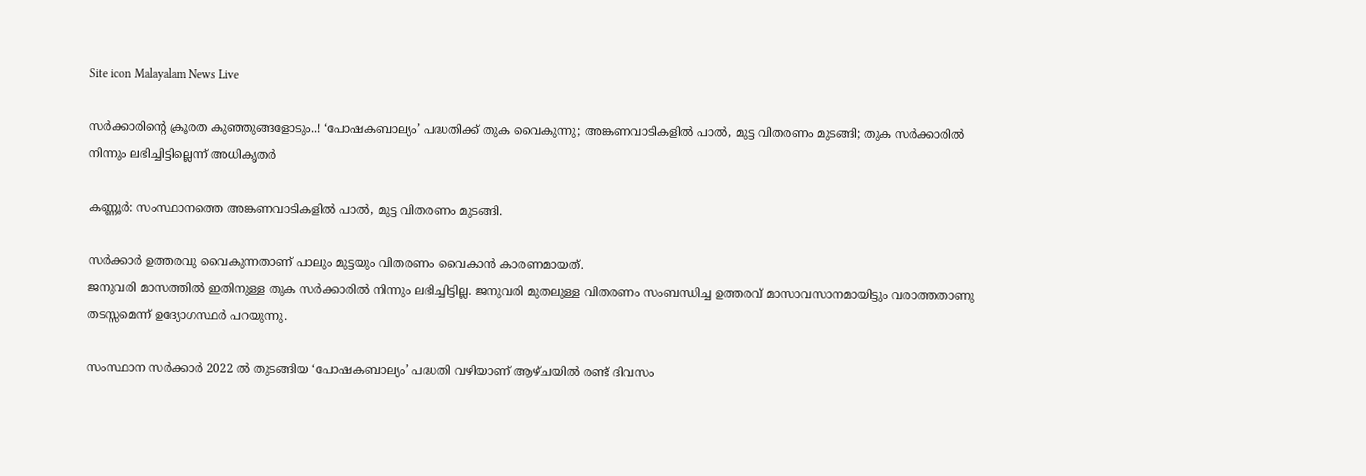Site icon Malayalam News Live

സര്‍ക്കാരിൻ്റെ ക്രൂരത കുഞ്ഞുങ്ങളോടും..! ‘പോഷകബാല്യം’ പദ്ധതിക്ക് തുക വൈകുന്നു; അങ്കണവാടികളില്‍ പാല്‍, മുട്ട വിതരണം മുടങ്ങി; തുക സര്‍ക്കാരില്‍ നിന്നും ലഭിച്ചിട്ടില്ലെന്ന് അധികൃതർ

കണ്ണൂര്‍: സംസ്ഥാനത്തെ അങ്കണവാടികളില്‍ പാല്‍, മുട്ട വിതരണം മുടങ്ങി.

സര്‍ക്കാര്‍ ഉത്തരവു വൈകുന്നതാണ് പാലും മുട്ടയും വിതരണം വൈകാന്‍ കാരണമായത്.
ജനുവരി മാസത്തില്‍ ഇതിനുള്ള തുക സര്‍ക്കാരില്‍ നിന്നും ലഭിച്ചിട്ടില്ല. ജനുവരി മുതലുള്ള വിതരണം സംബന്ധിച്ച ഉത്തരവ് മാസാവസാനമായിട്ടും വരാത്തതാണു തടസ്സമെന്ന് ഉദ്യോഗസ്ഥര്‍ പറയുന്നു.

സംസ്ഥാന സര്‍ക്കാര്‍ 2022 ല്‍ തുടങ്ങിയ ‘പോഷകബാല്യം’ പദ്ധതി വഴിയാണ് ആഴ്ചയില്‍ രണ്ട് ദിവസം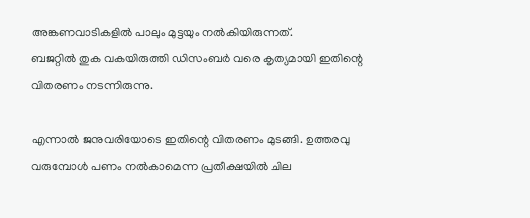അങ്കണവാടികളില്‍ പാലും മുട്ടയും നല്‍കിയിരുന്നത്.
ബജറ്റില്‍ തുക വകയിരുത്തി ഡിസംബര്‍ വരെ കൃത്യമായി ഇതിന്റെ വിതരണം നടന്നിരുന്നു.

എന്നാല്‍ ജനുവരിയോടെ ഇതിന്റെ വിതരണം മുടങ്ങി. ഉത്തരവു വരുമ്പോള്‍ പണം നല്‍കാമെന്ന പ്രതീക്ഷയില്‍ ചില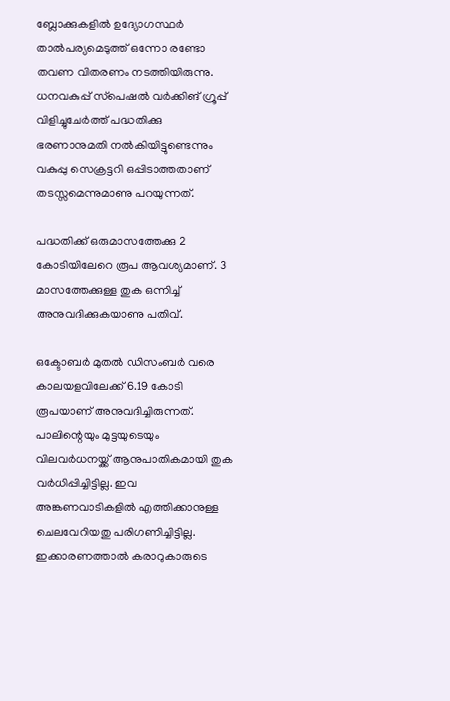ബ്ലോക്കുകളില്‍ ഉദ്യോഗസ്ഥര്‍ താല്‍പര്യമെടുത്ത് ഒന്നോ രണ്ടോ തവണ വിതരണം നടത്തിയിരുന്നു. ധനവകുപ്പ് സ്‌പെഷല്‍ വര്‍ക്കിങ് ഗ്രൂപ്പ് വിളിച്ചുചേര്‍ത്ത് പദ്ധതിക്കു ഭരണാനുമതി നല്‍കിയിട്ടുണ്ടെന്നും വകുപ്പു സെക്രട്ടറി ഒപ്പിടാത്തതാണ് തടസ്സമെന്നുമാണു പറയുന്നത്.

പദ്ധതിക്ക് ഒരുമാസത്തേക്കു 2 കോടിയിലേറെ രൂപ ആവശ്യമാണ്. 3 മാസത്തേക്കുള്ള തുക ഒന്നിച്ച്‌ അനുവദിക്കുകയാണു പതിവ്.

ഒക്ടോബര്‍ മുതല്‍ ഡിസംബര്‍ വരെ കാലയളവിലേക്ക് 6.19 കോടി രൂപയാണ് അനുവദിച്ചിരുന്നത്. പാലിന്റെയും മുട്ടയുടെയും വിലവര്‍ധനയ്ക്ക് ആനുപാതികമായി തുക വര്‍ധിപ്പിച്ചിട്ടില്ല. ഇവ അങ്കണവാടികളില്‍ എത്തിക്കാനുള്ള ചെലവേറിയതു പരിഗണിച്ചിട്ടില്ല. ഇക്കാരണത്താല്‍ കരാറുകാരുടെ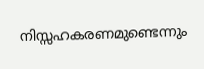നിസ്സഹകരണമുണ്ടെന്നും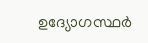ഉദ്യോഗസ്ഥര്‍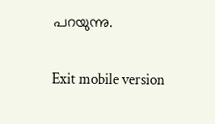പറയുന്നു.

Exit mobile version